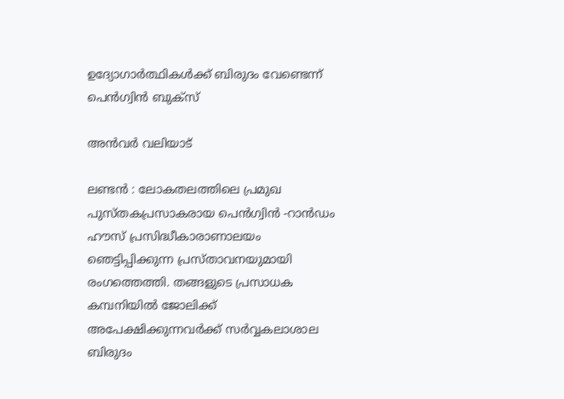ഉദ്യോഗാര്‍ത്ഥികള്‍ക്ക് ബിരുദം വേണ്ടെന്ന് പെന്‍ഗ്വിന്‍ ബുക്‌സ്

അന്‍വര്‍ വലിയാട്

ലണ്ടന്‍ : ലോകതലത്തിലെ പ്രമുഖ പുസ്തകപ്രസാകരായ പെന്‍ഗ്വിന്‍ -റാന്‍ഡം ഹൗസ് പ്രസിദ്ധീകാരാണാലയം ഞെട്ടിപ്പിക്കുന്ന പ്രസ്താവനയുമായി രംഗത്തെത്തി. തങ്ങളുടെ പ്രസാധക കമ്പനിയില്‍ ജോലിക്ക് അപേക്ഷിക്കുന്നവര്‍ക്ക് സര്‍വ്വകലാശാല ബിരുദം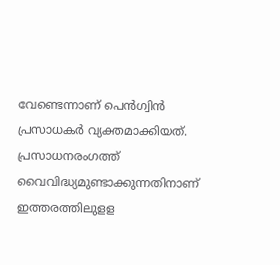വേണ്ടെന്നാണ് പെന്‍ഗ്വിന്‍ പ്രസാധകര്‍ വ്യക്തമാക്കിയത്. പ്രസാധനരംഗത്ത് വൈവിദ്ധ്യമുണ്ടാക്കുന്നതിനാണ് ഇത്തരത്തിലുളള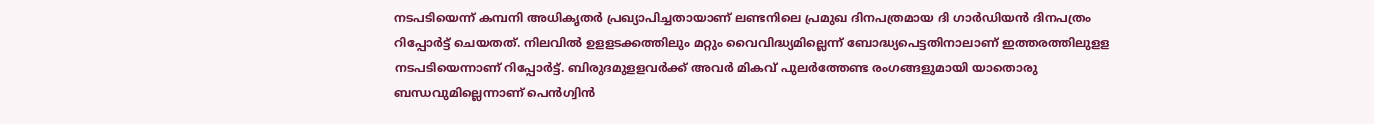നടപടിയെന്ന് കമ്പനി അധികൃതര്‍ പ്രഖ്യാപിച്ചതായാണ് ലണ്ടനിലെ പ്രമുഖ ദിനപത്രമായ ദി ഗാര്‍ഡിയന്‍ ദിനപത്രം റിപ്പോര്‍ട്ട് ചെയതത്. നിലവില്‍ ഉളളടക്കത്തിലും മറ്റും വൈവിദ്ധ്യമില്ലെന്ന് ബോദ്ധ്യപെട്ടതിനാലാണ് ഇത്തരത്തിലുളള നടപടിയെന്നാണ് റിപ്പോര്‍ട്ട്. ബിരുദമുളളവര്‍ക്ക് അവര്‍ മികവ് പുലര്‍ത്തേണ്ട രംഗങ്ങളുമായി യാതൊരു ബന്ധവുമില്ലെന്നാണ് പെന്‍ഗ്വിന്‍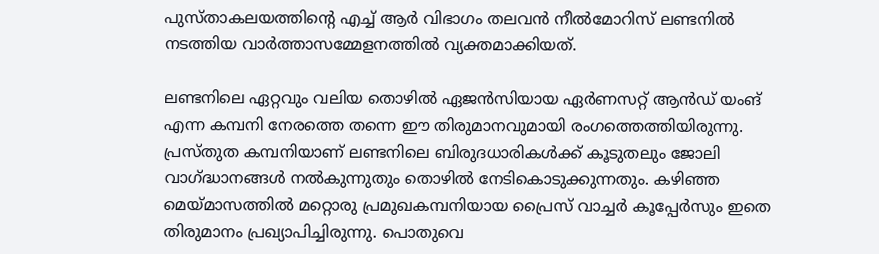പുസ്താകലയത്തിന്റെ എച്ച് ആര്‍ വിഭാഗം തലവന്‍ നീല്‍മോറിസ് ലണ്ടനില്‍ നടത്തിയ വാര്‍ത്താസമ്മേളനത്തില്‍ വ്യക്തമാക്കിയത്.

ലണ്ടനിലെ ഏറ്റവും വലിയ തൊഴില്‍ ഏജന്‍സിയായ ഏര്‍ണസറ്റ് ആന്‍ഡ് യംങ് എന്ന കമ്പനി നേരത്തെ തന്നെ ഈ തിരുമാനവുമായി രംഗത്തെത്തിയിരുന്നു. പ്രസ്തുത കമ്പനിയാണ് ലണ്ടനിലെ ബിരുദധാരികള്‍ക്ക് കൂടുതലും ജോലി വാഗ്ദ്ധാനങ്ങള്‍ നല്‍കുന്നുതും തൊഴില്‍ നേടികൊടുക്കുന്നതും. കഴിഞ്ഞ മെയ്മാസത്തില്‍ മറ്റൊരു പ്രമുഖകമ്പനിയായ പ്രൈസ് വാച്ചര്‍ കൂപ്പേര്‍സും ഇതെ തിരുമാനം പ്രഖ്യാപിച്ചിരുന്നു. പൊതുവെ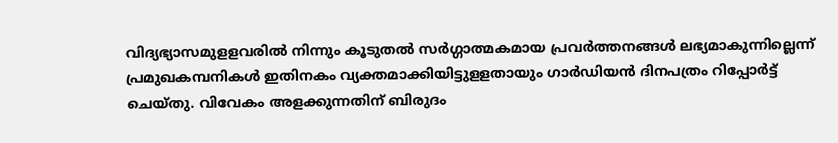വിദ്യഭ്യാസമുളളവരില്‍ നിന്നും കൂടുതല്‍ സര്‍ഗ്ഗാത്മകമായ പ്രവര്‍ത്തനങ്ങള്‍ ലഭ്യമാകുന്നില്ലെന്ന് പ്രമുഖകമ്പനികള്‍ ഇതിനകം വ്യക്തമാക്കിയിട്ടുളളതായും ഗാര്‍ഡിയന്‍ ദിനപത്രം റിപ്പോര്‍ട്ട് ചെയ്തു. വിവേകം അളക്കുന്നതിന് ബിരുദം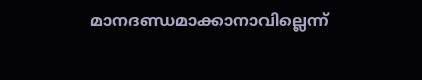മാനദണ്ഡമാക്കാനാവില്ലെന്ന്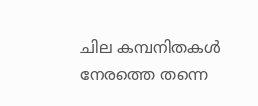ചില കമ്പനിതകള്‍ നേരത്തെ തന്നെ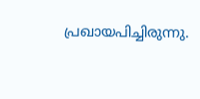പ്രഖായപിച്ചിരുന്നു.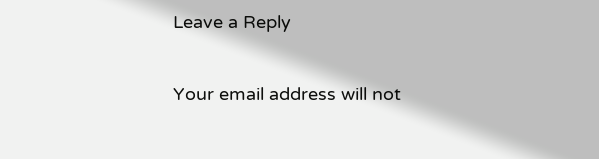Leave a Reply

Your email address will not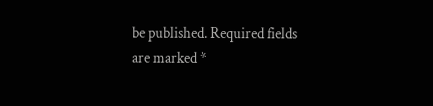be published. Required fields are marked *